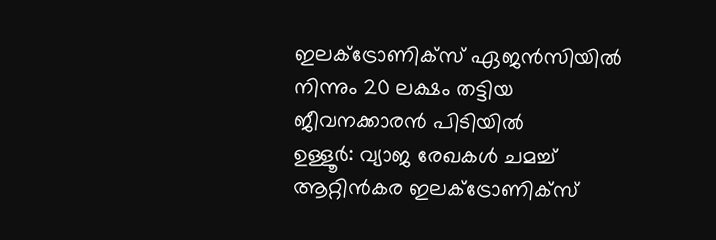ഇലക്ട്രോണിക്സ് ഏജൻസിയിൽ നിന്നും 20 ലക്ഷം തട്ടിയ ജീവനക്കാരൻ പിടിയിൽ
ഉള്ളൂർ: വ്യാജ രേഖകൾ ചമച്ച് ആറ്റിൻകര ഇലക്ട്രോണിക്സ്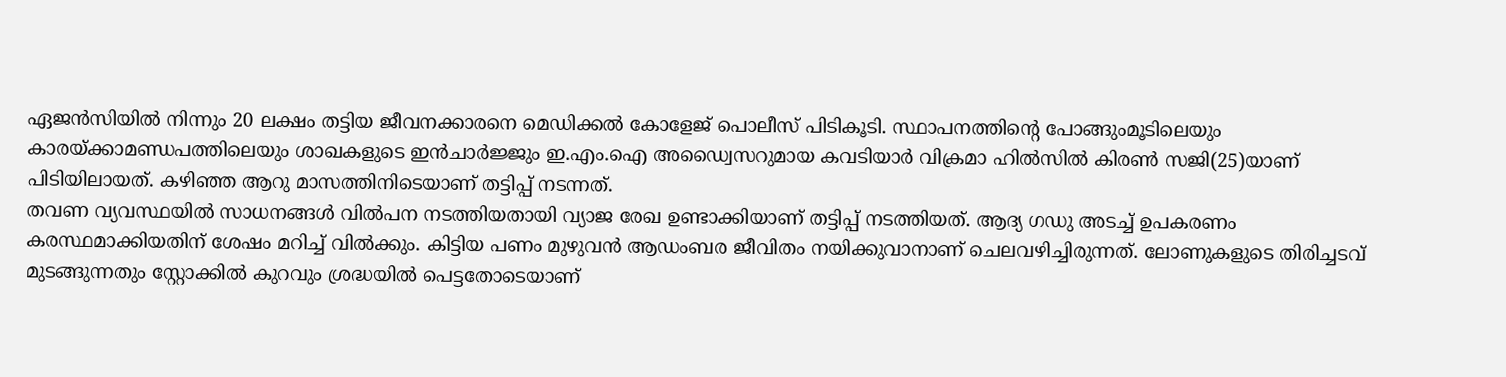ഏജൻസിയിൽ നിന്നും 20 ലക്ഷം തട്ടിയ ജീവനക്കാരനെ മെഡിക്കൽ കോളേജ് പൊലീസ് പിടികൂടി. സ്ഥാപനത്തിന്റെ പോങ്ങുംമൂടിലെയും കാരയ്ക്കാമണ്ഡപത്തിലെയും ശാഖകളുടെ ഇൻചാർജ്ജും ഇ.എം.ഐ അഡ്വൈസറുമായ കവടിയാർ വിക്രമാ ഹിൽസിൽ കിരൺ സജി(25)യാണ് പിടിയിലായത്. കഴിഞ്ഞ ആറു മാസത്തിനിടെയാണ് തട്ടിപ്പ് നടന്നത്.
തവണ വ്യവസ്ഥയിൽ സാധനങ്ങൾ വിൽപന നടത്തിയതായി വ്യാജ രേഖ ഉണ്ടാക്കിയാണ് തട്ടിപ്പ് നടത്തിയത്. ആദ്യ ഗഡു അടച്ച് ഉപകരണം കരസ്ഥമാക്കിയതിന് ശേഷം മറിച്ച് വിൽക്കും. കിട്ടിയ പണം മുഴുവൻ ആഡംബര ജീവിതം നയിക്കുവാനാണ് ചെലവഴിച്ചിരുന്നത്. ലോണുകളുടെ തിരിച്ചടവ് മുടങ്ങുന്നതും സ്റ്റോക്കിൽ കുറവും ശ്രദ്ധയിൽ പെട്ടതോടെയാണ്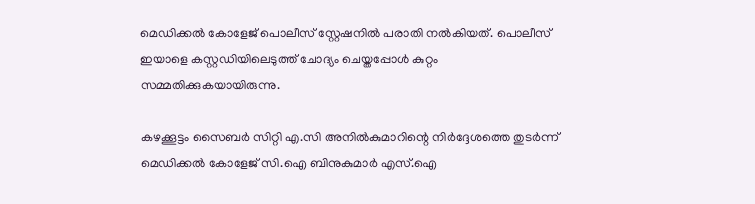മെഡിക്കൽ കോളേജ് പൊലീസ് സ്റ്റേഷനിൽ പരാതി നൽകിയത്. പൊലീസ് ഇയാളെ കസ്റ്റഡിയിലെടുത്ത് ചോദ്യം ചെയ്തപ്പോൾ കുറ്റം സമ്മതിക്കുകയായിരുന്നു.

കഴക്കൂട്ടം സൈബർ സിറ്റി എ.സി അനിൽകുമാറിന്റെ നിർദ്ദേശത്തെ തുടർന്ന് മെഡിക്കൽ കോളേജ് സി.ഐ ബിനുകുമാർ എസ്.ഐ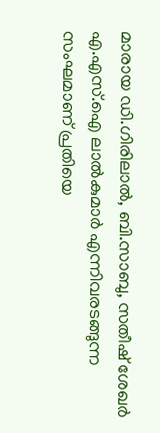മാരായ ഡി.ഗിരിലാൽ, ബി.സാബു, സതീഷ് ശേഖർ എ.എസ്.ഐ ലാൽകുമാർ എന്നിവരടങ്ങുന്ന സംഘമാണ് പ്രതിയെ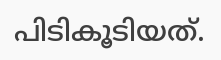പിടികൂടിയത്.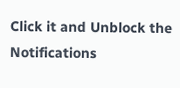Click it and Unblock the Notifications